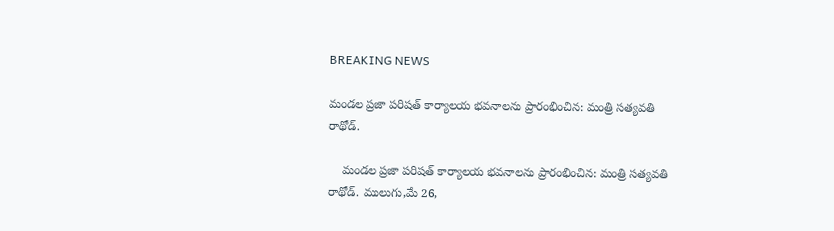BREAKING NEWS

మండల ప్రజా పరిషత్ కార్యాలయ భవనాలను ప్రారంభించిన: మంత్రి సత్యవతి రాథోడ్.

    మండల ప్రజా పరిషత్ కార్యాలయ భవనాలను ప్రారంభించిన: మంత్రి సత్యవతి రాథోడ్. ములుగు,మే 26,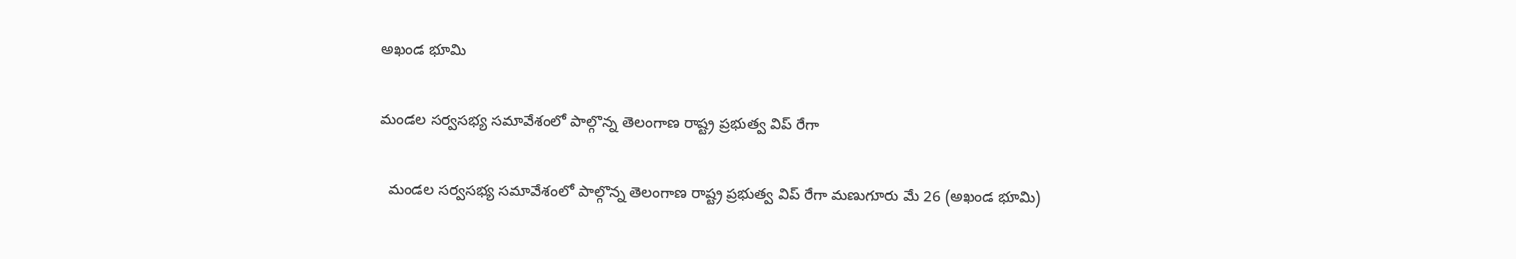అఖండ భూమి

మండల సర్వసభ్య సమావేశంలో పాల్గొన్న తెలంగాణ రాష్ట్ర ప్రభుత్వ విప్ రేగా

  మండల సర్వసభ్య సమావేశంలో పాల్గొన్న తెలంగాణ రాష్ట్ర ప్రభుత్వ విప్ రేగా మణుగూరు మే 26 (అఖండ భూమి)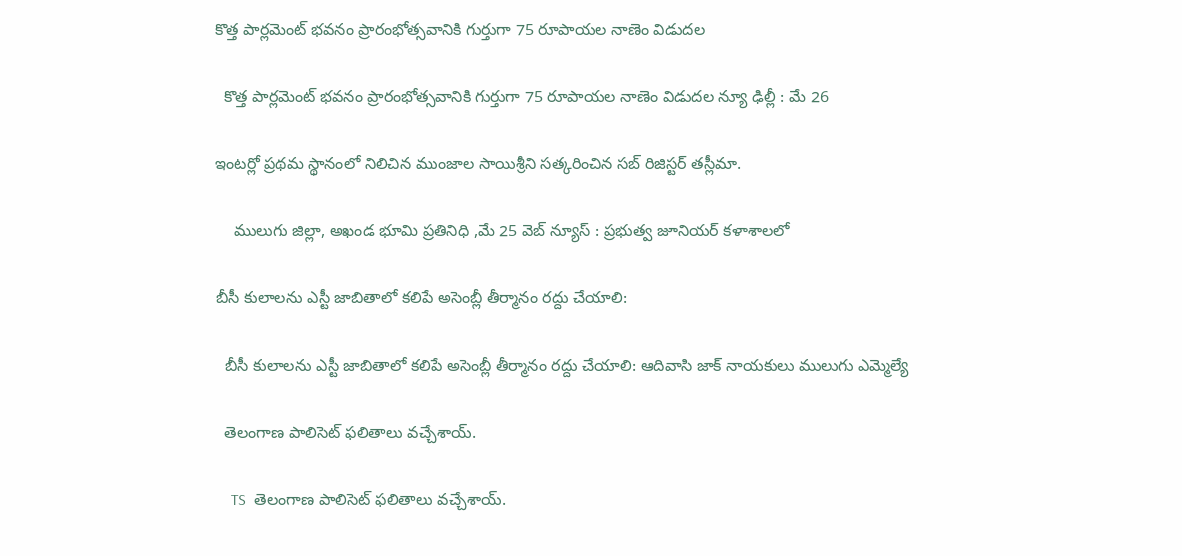కొత్త పార్లమెంట్ భవనం ప్రారంభోత్సవానికి గుర్తుగా 75 రూపాయల నాణెం విడుదల

  కొత్త పార్లమెంట్ భవనం ప్రారంభోత్సవానికి గుర్తుగా 75 రూపాయల నాణెం విడుదల న్యూ ఢిల్లీ : మే 26

ఇంటర్లో ప్రథమ స్థానంలో నిలిచిన ముంజాల సాయిశ్రీని సత్కరించిన సబ్ రిజిస్టర్ తస్లీమా.

    ములుగు జిల్లా, అఖండ భూమి ప్రతినిధి ,మే 25 వెబ్ న్యూస్ : ప్రభుత్వ జూనియర్ కళాశాలలో

బీసీ కులాలను ఎస్టీ జాబితాలో కలిపే అసెంబ్లీ తీర్మానం రద్దు చేయాలి:

  బీసీ కులాలను ఎస్టీ జాబితాలో కలిపే అసెంబ్లీ తీర్మానం రద్దు చేయాలి: ఆదివాసి జాక్ నాయకులు ములుగు ఎమ్మెల్యే

  తెలంగాణ పాలిసెట్‌ ఫలితాలు వచ్చేశాయ్‌.

    TS  తెలంగాణ పాలిసెట్‌ ఫలితాలు వచ్చేశాయ్‌.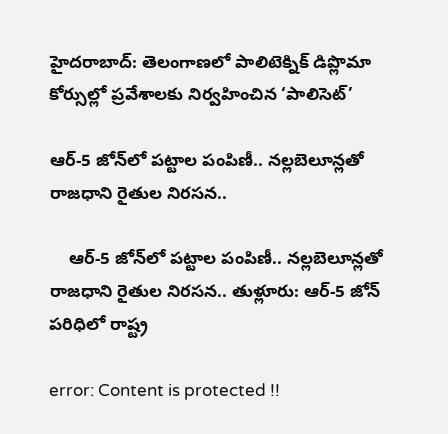హైదరాబాద్‌: తెలంగాణలో పాలిటెక్నిక్‌ డిప్లొమా కోర్సుల్లో ప్రవేశాలకు నిర్వహించిన ‘పాలిసెట్‌’

ఆర్‌-5 జోన్‌లో పట్టాల పంపిణీ.. నల్లబెలూన్లతో రాజధాని రైతుల నిరసన..

    ఆర్‌-5 జోన్‌లో పట్టాల పంపిణీ.. నల్లబెలూన్లతో రాజధాని రైతుల నిరసన.. తుళ్లూరు: ఆర్‌-5 జోన్‌ పరిధిలో రాష్ట్ర

error: Content is protected !!